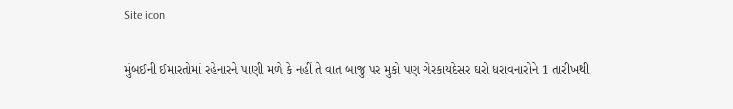Site icon

મુંબઈની ઈમારતોમાં રહેનારને પાણી મળે કે નહીં તે વાત બાજુ પર મુકો પણ ગેરકાયદેસર ઘરો ધરાવનારોને 1 તારીખથી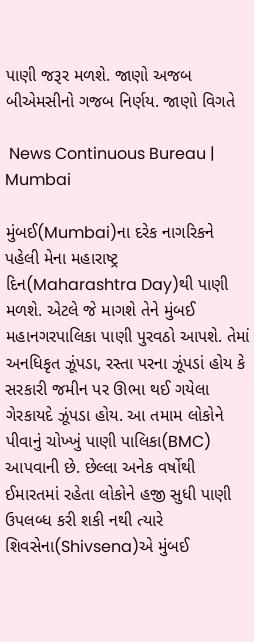પાણી જરૂર મળશે. જાણો અજબ બીએમસીનો ગજબ નિર્ણય. જાણો વિગતે

 News Continuous Bureau | Mumbai

મુંબઈ(Mumbai)ના દરેક નાગરિકને પહેલી મેના મહારાષ્ટ્ર દિન(Maharashtra Day)થી પાણી મળશે. એટલે જે માગશે તેને મુંબઈ મહાનગરપાલિકા પાણી પુરવઠો આપશે. તેમાં અનધિકૃત ઝૂંપડા, રસ્તા પરના ઝૂંપડાં હોય કે સરકારી જમીન પર ઊભા થઈ ગયેલા ગેરકાયદે ઝૂંપડા હોય. આ તમામ લોકોને પીવાનું ચોખ્ખું પાણી પાલિકા(BMC) આપવાની છે. છેલ્લા અનેક વર્ષોથી ઈમારતમાં રહેતા લોકોને હજી સુધી પાણી ઉપલબ્ધ કરી શકી નથી ત્યારે શિવસેના(Shivsena)એ મુંબઈ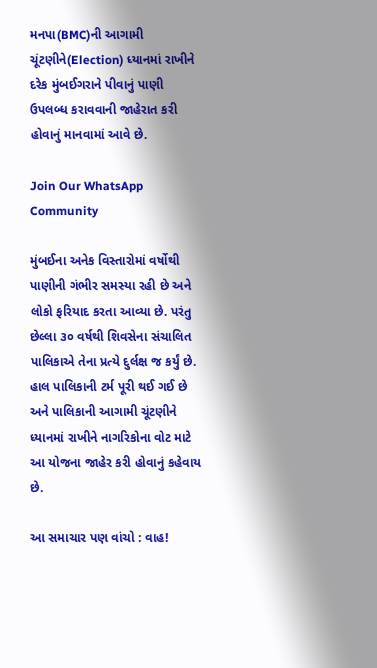મનપા(BMC)ની આગામી ચૂંટણીને(Election) ધ્યાનમાં રાખીને દરેક મુંબઈગરાને પીવાનું પાણી ઉપલબ્ધ કરાવવાની જાહેરાત કરી હોવાનું માનવામાં આવે છે.

Join Our WhatsApp Community

મુંબઈના અનેક વિસ્તારોમાં વર્ષોથી પાણીની ગંભીર સમસ્યા રહી છે અને લોકો ફરિયાદ કરતા આવ્યા છે. પરંતુ છેલ્લા ૩૦ વર્ષથી શિવસેના સંચાલિત પાલિકાએ તેના પ્રત્યે દુર્લક્ષ જ કર્યું છે. હાલ પાલિકાની ટર્મ પૂરી થઈ ગઈ છે અને પાલિકાની આગામી ચૂંટણીને ધ્યાનમાં રાખીને નાગરિકોના વોટ માટે આ યોજના જાહેર કરી હોવાનું કહેવાય છે.

આ સમાચાર પણ વાંચો : વાહ!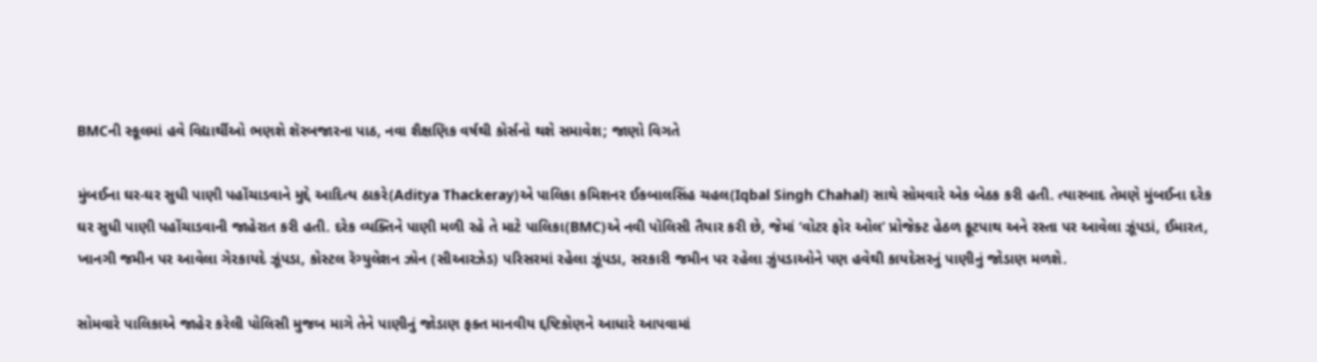BMCની સ્કૂલમાં હવે વિદ્યાર્થીઓ ભણશે શૅરબજારના પાઠ, નવા શૈક્ષણિક વર્ષથી કોર્સનો થશે સમાવેશ; જાણો વિગતે

મુંબઈના ઘર-ઘર સુધી પાણી પહોંચાડવાને મુદ્દે આદિત્ય ઠાકરે(Aditya Thackeray)એ પાલિકા કમિશનર ઈકબાલસિંહ ચહલ(Iqbal Singh Chahal) સાથે સોમવારે એક બેઠક કરી હતી. ત્યારબાદ તેમણે મુંબઈના દરેક ઘર સુધી પાણી પહોંચાડવાની જાહેરાત કરી હતી. દરેક વ્યક્તિને પાણી મળી રહે તે માટે પાલિકા(BMC)એ નવી પૉલિસી તૈયાર કરી છે, જેમાં ‘વોટર ફોર ઓલ’ પ્રોજેક્ટ હેઠળ ફૂટપાથ અને રસ્તા પર આવેલા ઝૂંપડાં, ઈમારત, ખાનગી જમીન પર આવેલા ગેરકાયદે ઝૂંપડા, કોસ્ટલ રૅગ્યુલેશન ઝોન (સીઆરઝેડ) પરિસરમાં રહેલા ઝૂંપડા, સરકારી જમીન પર રહેલા ઝુંપડાઓને પણ હવેથી કાયદેસરનું પાણીનું જોડાણ મળશે.

સોમવારે પાલિકાએ જાહેર કરેલી પોલિસી મુજબ માગે તેને પાણીનું જોડાણ ફક્ત માનવીય દ્દષ્ટિકોણને આધારે આપવામાં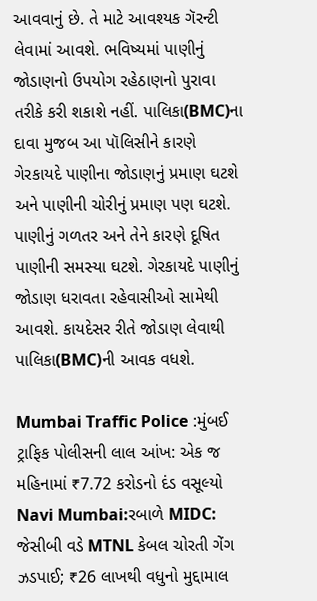આવવાનું છે. તે માટે આવશ્યક ગૅરન્ટી લેવામાં આવશે. ભવિષ્યમાં પાણીનું જોડાણનો ઉપયોગ રહેઠાણનો પુરાવા તરીકે કરી શકાશે નહીં. પાલિકા(BMC)ના દાવા મુજબ આ પૉલિસીને કારણે ગેરકાયદે પાણીના જોડાણનું પ્રમાણ ઘટશે અને પાણીની ચોરીનું પ્રમાણ પણ ઘટશે. પાણીનું ગળતર અને તેને કારણે દૂષિત પાણીની સમસ્યા ઘટશે. ગેરકાયદે પાણીનું જોડાણ ધરાવતા રહેવાસીઓ સામેથી આવશે. કાયદેસર રીતે જોડાણ લેવાથી પાલિકા(BMC)ની આવક વધશે.

Mumbai Traffic Police :મુંબઈ ટ્રાફિક પોલીસની લાલ આંખ: એક જ મહિનામાં ₹7.72 કરોડનો દંડ વસૂલ્યો
Navi Mumbai:રબાળે MIDC: જેસીબી વડે MTNL કેબલ ચોરતી ગેંગ ઝડપાઈ; ₹26 લાખથી વધુનો મુદ્દામાલ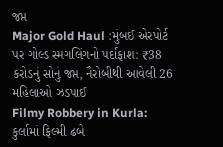જપ્ત
Major Gold Haul :મુંબઈ એરપોર્ટ પર ગોલ્ડ સ્મગલિંગનો પર્દાફાશ: ₹38 કરોડનું સોનું જપ્ત, નૈરોબીથી આવેલી 26 મહિલાઓ ઝડપાઈ
Filmy Robbery in Kurla: કુર્લામાં ફિલ્મી ઢબે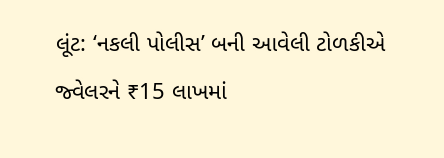લૂંટ: ‘નકલી પોલીસ’ બની આવેલી ટોળકીએ જ્વેલરને ₹15 લાખમાં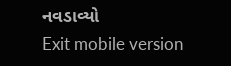નવડાવ્યો
Exit mobile version